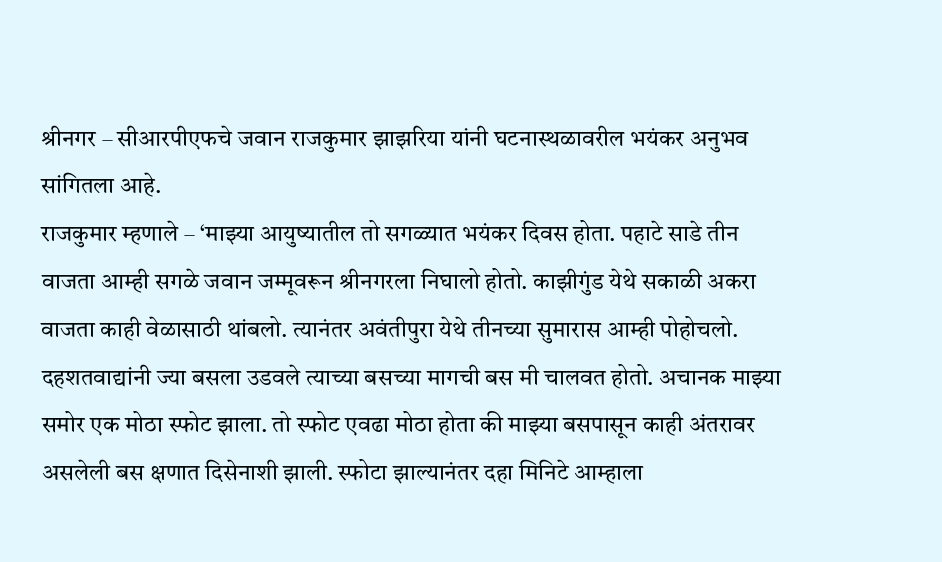श्रीनगर – सीआरपीएफचे जवान राजकुमार झाझरिया यांनी घटनास्थळावरील भयंकर अनुभव सांगितला आहे.
राजकुमार म्हणाले – ‘माझ्या आयुष्यातील तो सगळ्यात भयंकर दिवस होता. पहाटे साडे तीन वाजता आम्ही सगळे जवान जम्मूवरून श्रीनगरला निघालो होतो. काझीगुंड येथे सकाळी अकरा वाजता काही वेळासाठी थांबलो. त्यानंतर अवंतीपुरा येथे तीनच्या सुमारास आम्ही पोहोचलो. दहशतवाद्यांनी ज्या बसला उडवले त्याच्या बसच्या मागची बस मी चालवत होतो. अचानक माझ्या समोर एक मोठा स्फोट झाला. तो स्फोट एवढा मोठा होता की माझ्या बसपासून काही अंतरावर असलेली बस क्षणात दिसेनाशी झाली. स्फोटा झाल्यानंतर दहा मिनिटे आम्हाला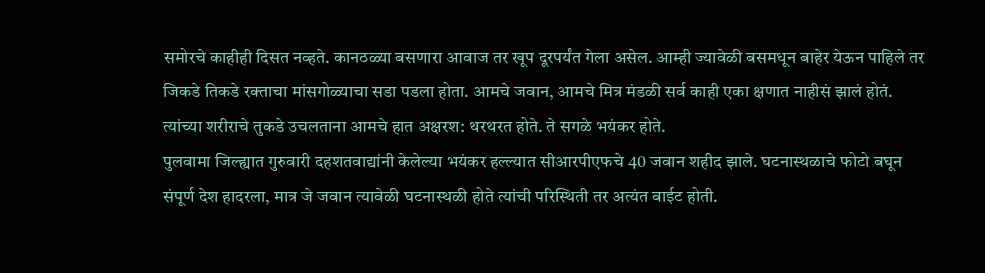समोरचे काहीही दिसत नव्हते. कानठळ्या बसणारा आवाज तर खूप दूरपर्यंत गेला असेल. आम्ही ज्यावेळी बसमधून बाहेर येऊन पाहिले तर जिकडे तिकडे रक्ताचा मांसगोळ्याचा सडा पडला होता. आमचे जवान, आमचे मित्र मंडळी सर्व काही एका क्षणात नाहीसं झालं होतं. त्यांच्या शरीराचे तुकडे उचलताना आमचे हात अक्षरश: थरथरत होते. ते सगळे भयंकर होते.
पुलवामा जिल्ह्यात गुरुवारी दहशतवाद्यांनी केलेल्या भयंकर हल्ल्यात सीआरपीएफचे 40 जवान शहीद झाले. घटनास्थळाचे फोटो बघून संपूर्ण देश हादरला, मात्र जे जवान त्यावेळी घटनास्थळी होते त्यांची परिस्थिती तर अत्यंत वाईट होती.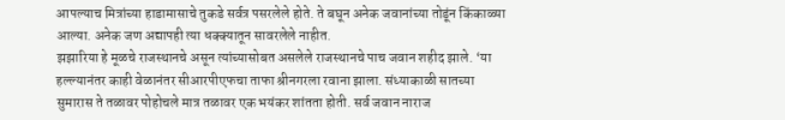आपल्याच मित्रांच्या हाडामासाचे तुकडे सर्वत्र पसरलेले होते. ते बघून अनेक जवानांच्या तोडूंन किंकाळ्या आल्या. अनेक जण अद्यापही त्या धक्क्यातून सावरलेले नाहीत.
झझारिया हे मूळचे राजस्थानचे असून त्यांच्यासोबत असलेले राजस्थानचे पाच जवान शहीद झाले. ‘या हल्ल्यानंतर काही वेळानंतर सीआरपीएफचा ताफा श्रीनगरला रवाना झाला. संध्याकाळी सातच्या सुमारास ते तळावर पोहोचले मात्र तळावर एक भयंकर शांतता होती. सर्व जवान नाराज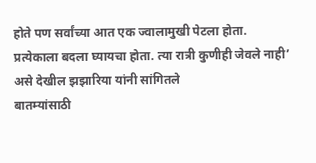होते पण सर्वांच्या आत एक ज्वालामुखी पेटला होता. प्रत्येकाला बदला घ्यायचा होता. त्या रात्री कुणीही जेवले नाही’ असे देखील झझारिया यांनी सांगितले
बातम्यांसाठी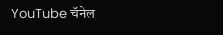YouTube चॅनेल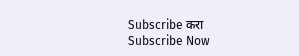Subscribe करा
Subscribe Now